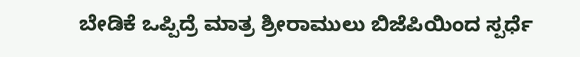ಬೇಡಿಕೆ ಒಪ್ಪಿದ್ರೆ ಮಾತ್ರ ಶ್ರೀರಾಮುಲು ಬಿಜೆಪಿಯಿಂದ ಸ್ಪರ್ಧೆ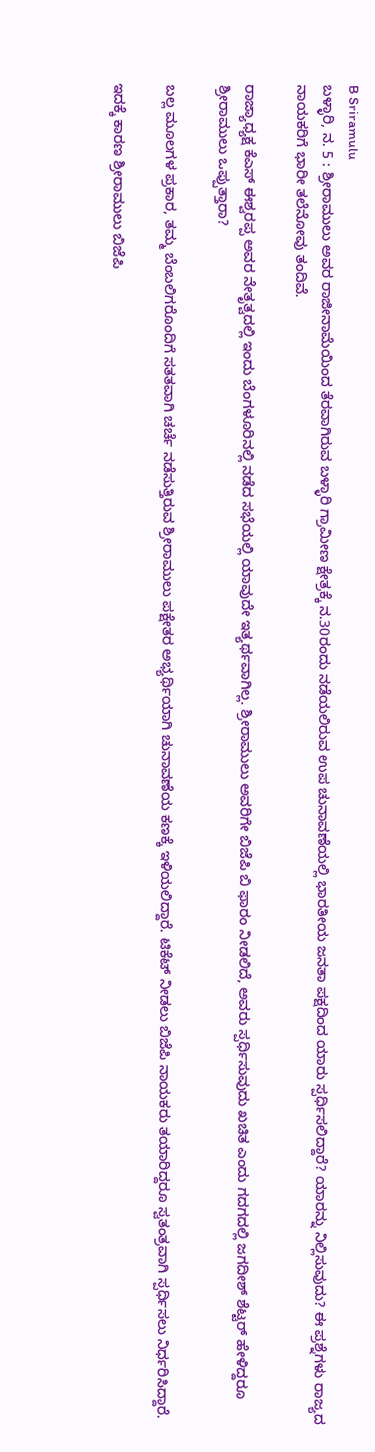B Sriramulu
ಬಳ್ಳಾರಿ, ನ. 5 : ಶ್ರೀರಾಮುಲು ಅವರ ರಾಜೀನಾಮೆಯಿಂದ ತೆರವಾಗಿರುವ ಬಳ್ಳಾರಿ ಗ್ರಾಮೀಣ ಕ್ಷೇತ್ರಕ್ಕೆ ನ.30ರಂದು ನಡೆಯಲಿರುವ ಉಪ ಚುನಾವಣೆಯಲ್ಲಿ ಭಾರತೀಯ ಜನತಾ ಪಕ್ಷದಿಂದ ಯಾರು ಸ್ಪರ್ಧಿಸಲಿದ್ದಾರೆ? ಯಾರನ್ನು ನಿಲ್ಲಿಸುವುದು? ಈ ಪ್ರಶ್ನೆಗಳು ರಾಜ್ಯದ ನಾಯಕರಿಗೆ ಭಾರೀ ತಲೆನೋವು ತಂದಿವೆ.

ರಾಜ್ಯಾಧ್ಯಕ್ಷ ಕೆಎಸ್ ಈಶ್ವರಪ್ಪ ಅವರ ನೇತೃತ್ವದಲ್ಲಿ ಇಂದು ಬೆಂಗಳೂರಿನಲ್ಲಿ ನಡೆದ ಸಭೆಯಲ್ಲಿ ಯಾವುದೇ ಇತ್ಯರ್ಥವಾಗಿಲ್ಲ. ಶ್ರೀರಾಮುಲು ಅವರಿಗೇ ಬಿಜೆಪಿ ಬಿ ಫಾರಂ ನೀಡಲಿದೆ, ಅವರು ಸ್ಪರ್ಧಿಸುವುದು ಖಚಿತ ಎಂದು ಗದಗದಲ್ಲಿ ಜಗದೀಶ್ ಶೆಟ್ಟರ್ ಹೇಳಿದ್ದರೂ ಶ್ರೀರಾಮುಲು ಒಪ್ಪುತ್ತಾರಾ?

ಬಲ್ಲ ಮೂಲಗಳ ಪ್ರಕಾರ, ತಮ್ಮ ಬೆಂಬಲಿಗರೊಂದಿಗೆ ಸತತವಾಗಿ ಚರ್ಚೆ ನಡೆಸುತ್ತಿರುವ ಶ್ರೀರಾಮುಲು ಪಕ್ಷೇತರ ಅಭ್ಯರ್ಥಿಯಾಗಿ ಚುನಾವಣೆಯ ಕಣಕ್ಕೆ ಇಳಿಯಲಿದ್ದಾರೆ. ಟಿಕೆಟ್ ನೀಡಲು ಬಿಜೆಪಿ ನಾಯಕರು ತಯಾರಿದ್ದರೂ ಸ್ವತಂತ್ರವಾಗಿ ಸ್ಪರ್ಧಿಸಲು ನಿರ್ಧರಿಸಿದ್ದಾರೆ.

ಇದಕ್ಕೆ ಕಾರಣ ಶ್ರೀರಾಮುಲು ಬಿಜೆಪಿ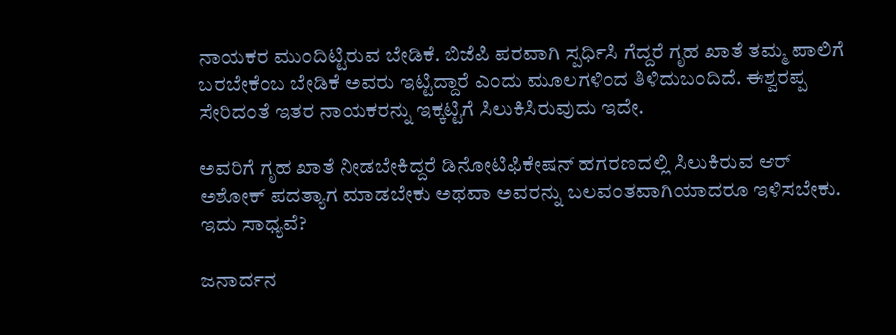ನಾಯಕರ ಮುಂದಿಟ್ಟಿರುವ ಬೇಡಿಕೆ. ಬಿಜೆಪಿ ಪರವಾಗಿ ಸ್ಪರ್ಧಿಸಿ ಗೆದ್ದರೆ ಗೃಹ ಖಾತೆ ತಮ್ಮ ಪಾಲಿಗೆ ಬರಬೇಕೆಂಬ ಬೇಡಿಕೆ ಅವರು ಇಟ್ಟಿದ್ದಾರೆ ಎಂದು ಮೂಲಗಳಿಂದ ತಿಳಿದುಬಂದಿದೆ. ಈಶ್ವರಪ್ಪ ಸೇರಿದಂತೆ ಇತರ ನಾಯಕರನ್ನು ಇಕ್ಕಟ್ಟಿಗೆ ಸಿಲುಕಿಸಿರುವುದು ಇದೇ.

ಅವರಿಗೆ ಗೃಹ ಖಾತೆ ನೀಡಬೇಕಿದ್ದರೆ ಡಿನೋಟಿಫಿಕೇಷನ್ ಹಗರಣದಲ್ಲಿ ಸಿಲುಕಿರುವ ಆರ್ ಅಶೋಕ್ ಪದತ್ಯಾಗ ಮಾಡಬೇಕು ಅಥವಾ ಅವರನ್ನು ಬಲವಂತವಾಗಿಯಾದರೂ ಇಳಿಸಬೇಕು. ಇದು ಸಾಧ್ಯವೆ?

ಜನಾರ್ದನ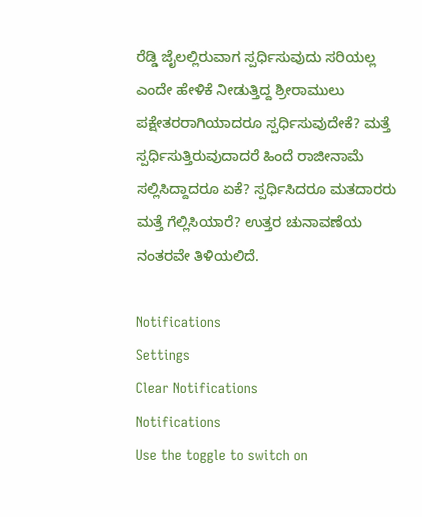ರೆಡ್ಡಿ ಜೈಲಲ್ಲಿರುವಾಗ ಸ್ಪರ್ಧಿಸುವುದು ಸರಿಯಲ್ಲ ಎಂದೇ ಹೇಳಿಕೆ ನೀಡುತ್ತಿದ್ದ ಶ್ರೀರಾಮುಲು ಪಕ್ಷೇತರರಾಗಿಯಾದರೂ ಸ್ಪರ್ಧಿಸುವುದೇಕೆ? ಮತ್ತೆ ಸ್ಪರ್ಧಿಸುತ್ತಿರುವುದಾದರೆ ಹಿಂದೆ ರಾಜೀನಾಮೆ ಸಲ್ಲಿಸಿದ್ದಾದರೂ ಏಕೆ? ಸ್ಪರ್ಧಿಸಿದರೂ ಮತದಾರರು ಮತ್ತೆ ಗೆಲ್ಲಿಸಿಯಾರೆ? ಉತ್ತರ ಚುನಾವಣೆಯ ನಂತರವೇ ತಿಳಿಯಲಿದೆ.

Notifications
Settings
Clear Notifications
Notifications
Use the toggle to switch on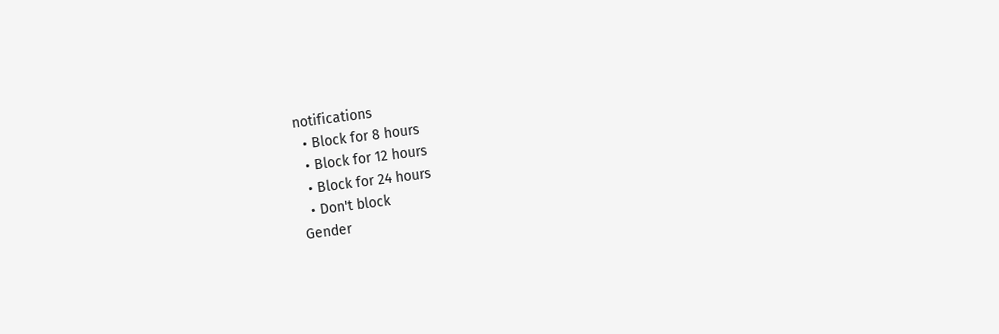notifications
  • Block for 8 hours
  • Block for 12 hours
  • Block for 24 hours
  • Don't block
Gender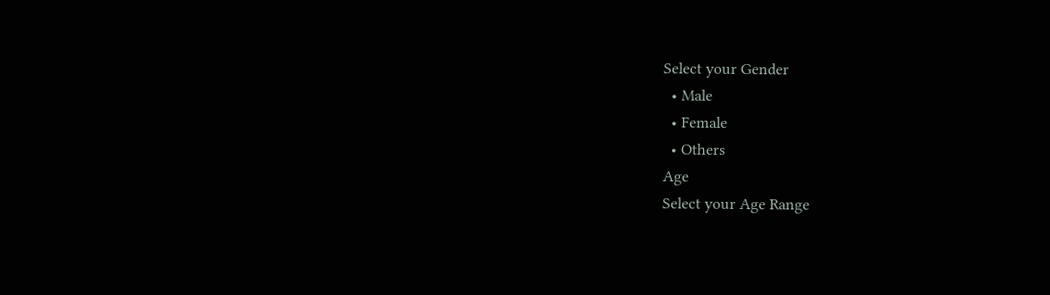Select your Gender
  • Male
  • Female
  • Others
Age
Select your Age Range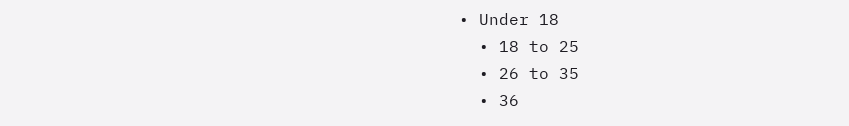• Under 18
  • 18 to 25
  • 26 to 35
  • 36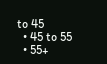to 45
  • 45 to 55
  • 55+